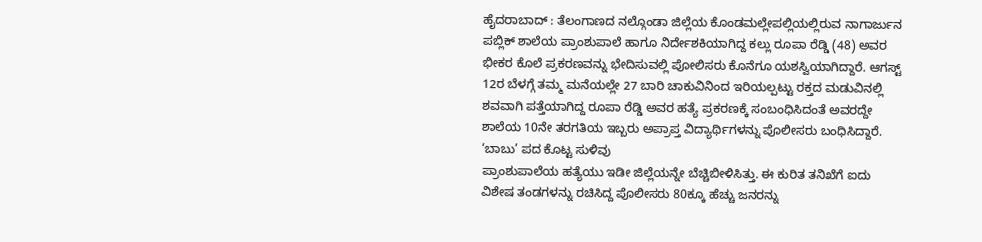ಹೈದರಾಬಾದ್ : ತೆಲಂಗಾಣದ ನಲ್ಗೊಂಡಾ ಜಿಲ್ಲೆಯ ಕೊಂಡಮಲ್ಲೇಪಲ್ಲಿಯಲ್ಲಿರುವ ನಾಗಾರ್ಜುನ ಪಬ್ಲಿಕ್ ಶಾಲೆಯ ಪ್ರಾಂಶುಪಾಲೆ ಹಾಗೂ ನಿರ್ದೇಶಕಿಯಾಗಿದ್ದ ಕಲ್ಲು ರೂಪಾ ರೆಡ್ಡಿ (48) ಅವರ ಭೀಕರ ಕೊಲೆ ಪ್ರಕರಣವನ್ನು ಭೇದಿಸುವಲ್ಲಿ ಪೋಲಿಸರು ಕೊನೆಗೂ ಯಶಸ್ವಿಯಾಗಿದ್ದಾರೆ. ಆಗಸ್ಟ್ 12ರ ಬೆಳಗ್ಗೆ ತಮ್ಮ ಮನೆಯಲ್ಲೇ 27 ಬಾರಿ ಚಾಕುವಿನಿಂದ ಇರಿಯಲ್ಪಟ್ಟು ರಕ್ತದ ಮಡುವಿನಲ್ಲಿ ಶವವಾಗಿ ಪತ್ತೆಯಾಗಿದ್ದ ರೂಪಾ ರೆಡ್ಡಿ ಅವರ ಹತ್ಯೆ ಪ್ರಕರಣಕ್ಕೆ ಸಂಬಂಧಿಸಿದಂತೆ ಅವರದ್ದೇ ಶಾಲೆಯ 10ನೇ ತರಗತಿಯ ಇಬ್ಬರು ಅಪ್ರಾಪ್ತ ವಿದ್ಯಾರ್ಥಿಗಳನ್ನು ಪೊಲೀಸರು ಬಂಧಿಸಿದ್ದಾರೆ.
‘ಬಾಬು’ ಪದ ಕೊಟ್ಟ ಸುಳಿವು
ಪ್ರಾಂಶುಪಾಲೆಯ ಹತ್ಯೆಯು ಇಡೀ ಜಿಲ್ಲೆಯನ್ನೇ ಬೆಚ್ಚಿಬೀಳಿಸಿತ್ತು. ಈ ಕುರಿತ ತನಿಖೆಗೆ ಐದು ವಿಶೇಷ ತಂಡಗಳನ್ನು ರಚಿಸಿದ್ದ ಪೊಲೀಸರು 80ಕ್ಕೂ ಹೆಚ್ಚು ಜನರನ್ನು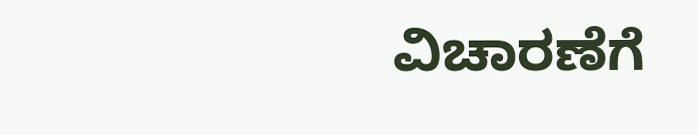ವಿಚಾರಣೆಗೆ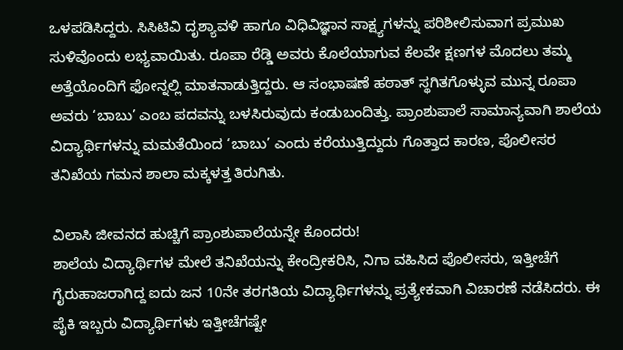ಒಳಪಡಿಸಿದ್ದರು. ಸಿಸಿಟಿವಿ ದೃಶ್ಯಾವಳಿ ಹಾಗೂ ವಿಧಿವಿಜ್ಞಾನ ಸಾಕ್ಷ್ಯಗಳನ್ನು ಪರಿಶೀಲಿಸುವಾಗ ಪ್ರಮುಖ ಸುಳಿವೊಂದು ಲಭ್ಯವಾಯಿತು. ರೂಪಾ ರೆಡ್ಡಿ ಅವರು ಕೊಲೆಯಾಗುವ ಕೆಲವೇ ಕ್ಷಣಗಳ ಮೊದಲು ತಮ್ಮ ಅತ್ತೆಯೊಂದಿಗೆ ಫೋನ್ನಲ್ಲಿ ಮಾತನಾಡುತ್ತಿದ್ದರು. ಆ ಸಂಭಾಷಣೆ ಹಠಾತ್ ಸ್ಥಗಿತಗೊಳ್ಳುವ ಮುನ್ನ ರೂಪಾ ಅವರು ‘ಬಾಬು’ ಎಂಬ ಪದವನ್ನು ಬಳಸಿರುವುದು ಕಂಡುಬಂದಿತ್ತು. ಪ್ರಾಂಶುಪಾಲೆ ಸಾಮಾನ್ಯವಾಗಿ ಶಾಲೆಯ ವಿದ್ಯಾರ್ಥಿಗಳನ್ನು ಮಮತೆಯಿಂದ ‘ಬಾಬು’ ಎಂದು ಕರೆಯುತ್ತಿದ್ದುದು ಗೊತ್ತಾದ ಕಾರಣ, ಪೊಲೀಸರ ತನಿಖೆಯ ಗಮನ ಶಾಲಾ ಮಕ್ಕಳತ್ತ ತಿರುಗಿತು.

ವಿಲಾಸಿ ಜೀವನದ ಹುಚ್ಚಿಗೆ ಪ್ರಾಂಶುಪಾಲೆಯನ್ನೇ ಕೊಂದರು!
ಶಾಲೆಯ ವಿದ್ಯಾರ್ಥಿಗಳ ಮೇಲೆ ತನಿಖೆಯನ್ನು ಕೇಂದ್ರೀಕರಿಸಿ, ನಿಗಾ ವಹಿಸಿದ ಪೊಲೀಸರು, ಇತ್ತೀಚೆಗೆ ಗೈರುಹಾಜರಾಗಿದ್ದ ಐದು ಜನ 10ನೇ ತರಗತಿಯ ವಿದ್ಯಾರ್ಥಿಗಳನ್ನು ಪ್ರತ್ಯೇಕವಾಗಿ ವಿಚಾರಣೆ ನಡೆಸಿದರು. ಈ ಪೈಕಿ ಇಬ್ಬರು ವಿದ್ಯಾರ್ಥಿಗಳು ಇತ್ತೀಚೆಗಷ್ಟೇ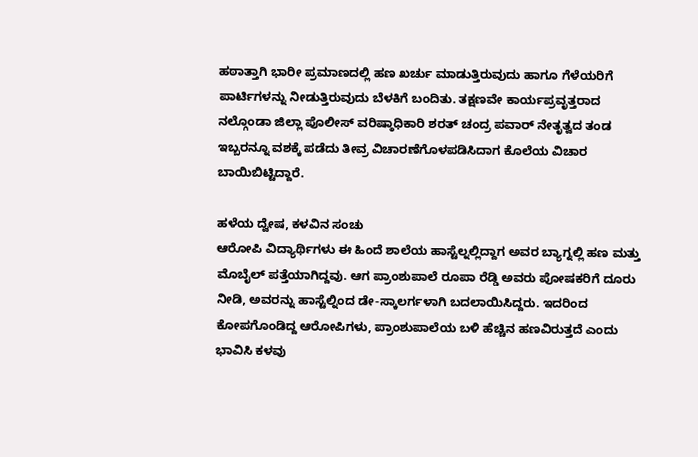ಹಠಾತ್ತಾಗಿ ಭಾರೀ ಪ್ರಮಾಣದಲ್ಲಿ ಹಣ ಖರ್ಚು ಮಾಡುತ್ತಿರುವುದು ಹಾಗೂ ಗೆಳೆಯರಿಗೆ ಪಾರ್ಟಿಗಳನ್ನು ನೀಡುತ್ತಿರುವುದು ಬೆಳಕಿಗೆ ಬಂದಿತು. ತಕ್ಷಣವೇ ಕಾರ್ಯಪ್ರವೃತ್ತರಾದ ನಲ್ಗೊಂಡಾ ಜಿಲ್ಲಾ ಪೊಲೀಸ್ ವರಿಷ್ಠಾಧಿಕಾರಿ ಶರತ್ ಚಂದ್ರ ಪವಾರ್ ನೇತೃತ್ವದ ತಂಡ ಇಬ್ಬರನ್ನೂ ವಶಕ್ಕೆ ಪಡೆದು ತೀವ್ರ ವಿಚಾರಣೆಗೊಳಪಡಿಸಿದಾಗ ಕೊಲೆಯ ವಿಚಾರ ಬಾಯಿಬಿಟ್ಟಿದ್ದಾರೆ.

ಹಳೆಯ ದ್ವೇಷ, ಕಳವಿನ ಸಂಚು
ಆರೋಪಿ ವಿದ್ಯಾರ್ಥಿಗಳು ಈ ಹಿಂದೆ ಶಾಲೆಯ ಹಾಸ್ಟೆಲ್ನಲ್ಲಿದ್ದಾಗ ಅವರ ಬ್ಯಾಗ್ನಲ್ಲಿ ಹಣ ಮತ್ತು ಮೊಬೈಲ್ ಪತ್ತೆಯಾಗಿದ್ದವು. ಆಗ ಪ್ರಾಂಶುಪಾಲೆ ರೂಪಾ ರೆಡ್ಡಿ ಅವರು ಪೋಷಕರಿಗೆ ದೂರು ನೀಡಿ, ಅವರನ್ನು ಹಾಸ್ಟೆಲ್ನಿಂದ ಡೇ-ಸ್ಕಾಲರ್ಗಳಾಗಿ ಬದಲಾಯಿಸಿದ್ದರು. ಇದರಿಂದ ಕೋಪಗೊಂಡಿದ್ದ ಆರೋಪಿಗಳು, ಪ್ರಾಂಶುಪಾಲೆಯ ಬಳಿ ಹೆಚ್ಚಿನ ಹಣವಿರುತ್ತದೆ ಎಂದು ಭಾವಿಸಿ ಕಳವು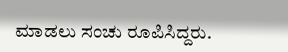ಮಾಡಲು ಸಂಚು ರೂಪಿಸಿದ್ದರು.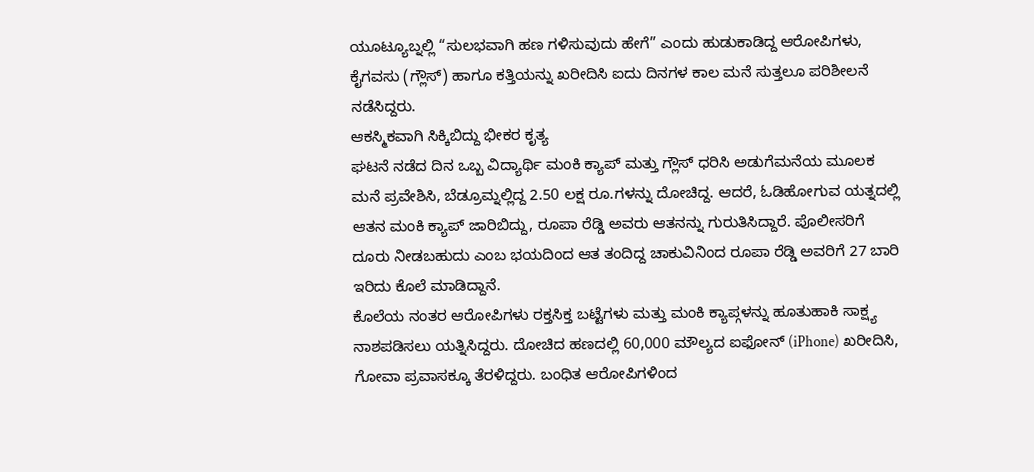ಯೂಟ್ಯೂಬ್ನಲ್ಲಿ “ಸುಲಭವಾಗಿ ಹಣ ಗಳಿಸುವುದು ಹೇಗೆ” ಎಂದು ಹುಡುಕಾಡಿದ್ದ ಆರೋಪಿಗಳು, ಕೈಗವಸು (ಗ್ಲೌಸ್) ಹಾಗೂ ಕತ್ತಿಯನ್ನು ಖರೀದಿಸಿ ಐದು ದಿನಗಳ ಕಾಲ ಮನೆ ಸುತ್ತಲೂ ಪರಿಶೀಲನೆ ನಡೆಸಿದ್ದರು.
ಆಕಸ್ಮಿಕವಾಗಿ ಸಿಕ್ಕಿಬಿದ್ದು ಭೀಕರ ಕೃತ್ಯ
ಘಟನೆ ನಡೆದ ದಿನ ಒಬ್ಬ ವಿದ್ಯಾರ್ಥಿ ಮಂಕಿ ಕ್ಯಾಪ್ ಮತ್ತು ಗ್ಲೌಸ್ ಧರಿಸಿ ಅಡುಗೆಮನೆಯ ಮೂಲಕ ಮನೆ ಪ್ರವೇಶಿಸಿ, ಬೆಡ್ರೂಮ್ನಲ್ಲಿದ್ದ 2.50 ಲಕ್ಷ ರೂ.ಗಳನ್ನು ದೋಚಿದ್ದ. ಆದರೆ, ಓಡಿಹೋಗುವ ಯತ್ನದಲ್ಲಿ ಆತನ ಮಂಕಿ ಕ್ಯಾಪ್ ಜಾರಿಬಿದ್ದು, ರೂಪಾ ರೆಡ್ಡಿ ಅವರು ಆತನನ್ನು ಗುರುತಿಸಿದ್ದಾರೆ. ಪೊಲೀಸರಿಗೆ ದೂರು ನೀಡಬಹುದು ಎಂಬ ಭಯದಿಂದ ಆತ ತಂದಿದ್ದ ಚಾಕುವಿನಿಂದ ರೂಪಾ ರೆಡ್ಡಿ ಅವರಿಗೆ 27 ಬಾರಿ ಇರಿದು ಕೊಲೆ ಮಾಡಿದ್ದಾನೆ.
ಕೊಲೆಯ ನಂತರ ಆರೋಪಿಗಳು ರಕ್ತಸಿಕ್ತ ಬಟ್ಟೆಗಳು ಮತ್ತು ಮಂಕಿ ಕ್ಯಾಪ್ಗಳನ್ನು ಹೂತುಹಾಕಿ ಸಾಕ್ಷ್ಯ ನಾಶಪಡಿಸಲು ಯತ್ನಿಸಿದ್ದರು. ದೋಚಿದ ಹಣದಲ್ಲಿ 60,000 ಮೌಲ್ಯದ ಐಫೋನ್ (iPhone) ಖರೀದಿಸಿ, ಗೋವಾ ಪ್ರವಾಸಕ್ಕೂ ತೆರಳಿದ್ದರು. ಬಂಧಿತ ಆರೋಪಿಗಳಿಂದ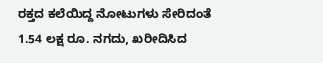ರಕ್ತದ ಕಲೆಯಿದ್ದ ನೋಟುಗಳು ಸೇರಿದಂತೆ 1.54 ಲಕ್ಷ ರೂ. ನಗದು, ಖರೀದಿಸಿದ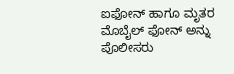ಐಫೋನ್ ಹಾಗೂ ಮೃತರ ಮೊಬೈಲ್ ಫೋನ್ ಅನ್ನು ಪೊಲೀಸರು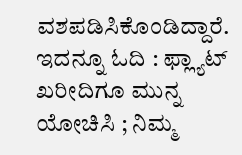ವಶಪಡಿಸಿಕೊಂಡಿದ್ದಾರೆ.
ಇದನ್ನೂ ಓದಿ : ಫ್ಲ್ಯಾಟ್ ಖರೀದಿಗೂ ಮುನ್ನ ಯೋಚಿಸಿ ; ನಿಮ್ಮ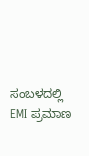ಸಂಬಳದಲ್ಲಿ EMI ಪ್ರಮಾಣ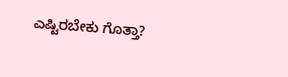ಎಷ್ಟಿರಬೇಕು ಗೊತ್ತಾ?